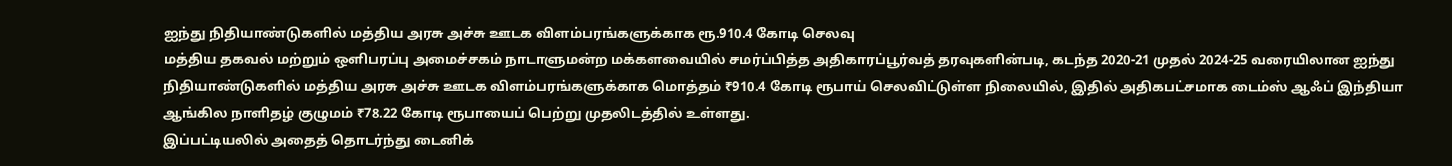ஐந்து நிதியாண்டுகளில் மத்திய அரசு அச்சு ஊடக விளம்பரங்களுக்காக ரூ.910.4 கோடி செலவு
மத்திய தகவல் மற்றும் ஒளிபரப்பு அமைச்சகம் நாடாளுமன்ற மக்களவையில் சமர்ப்பித்த அதிகாரப்பூர்வத் தரவுகளின்படி, கடந்த 2020-21 முதல் 2024-25 வரையிலான ஐந்து நிதியாண்டுகளில் மத்திய அரசு அச்சு ஊடக விளம்பரங்களுக்காக மொத்தம் ₹910.4 கோடி ரூபாய் செலவிட்டுள்ள நிலையில், இதில் அதிகபட்சமாக டைம்ஸ் ஆஃப் இந்தியா ஆங்கில நாளிதழ் குழுமம் ₹78.22 கோடி ரூபாயைப் பெற்று முதலிடத்தில் உள்ளது.
இப்பட்டியலில் அதைத் தொடர்ந்து டைனிக்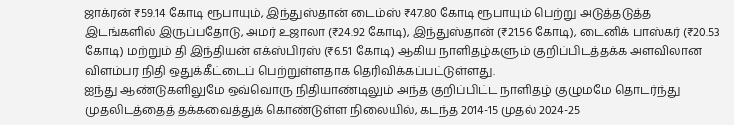ஜாக்ரன் ₹59.14 கோடி ரூபாயும், இந்துஸ்தான் டைம்ஸ் ₹47.80 கோடி ரூபாயும் பெற்று அடுத்தடுத்த இடங்களில் இருப்பதோடு, அமர் உஜாலா (₹24.92 கோடி), இந்துஸ்தான் (₹21.56 கோடி), டைனிக் பாஸ்கர் (₹20.53 கோடி) மற்றும் தி இந்தியன் எக்ஸ்பிரஸ் (₹6.51 கோடி) ஆகிய நாளிதழ்களும் குறிப்பிடத்தக்க அளவிலான விளம்பர நிதி ஒதுக்கீட்டைப் பெற்றுள்ளதாக தெரிவிக்கப்பட்டுள்ளது.
ஐந்து ஆண்டுகளிலுமே ஒவ்வொரு நிதியாண்டிலும் அந்த குறிப்பிட்ட நாளிதழ் குழுமமே தொடர்ந்து முதலிடத்தைத் தக்கவைத்துக் கொண்டுள்ள நிலையில், கடந்த 2014-15 முதல் 2024-25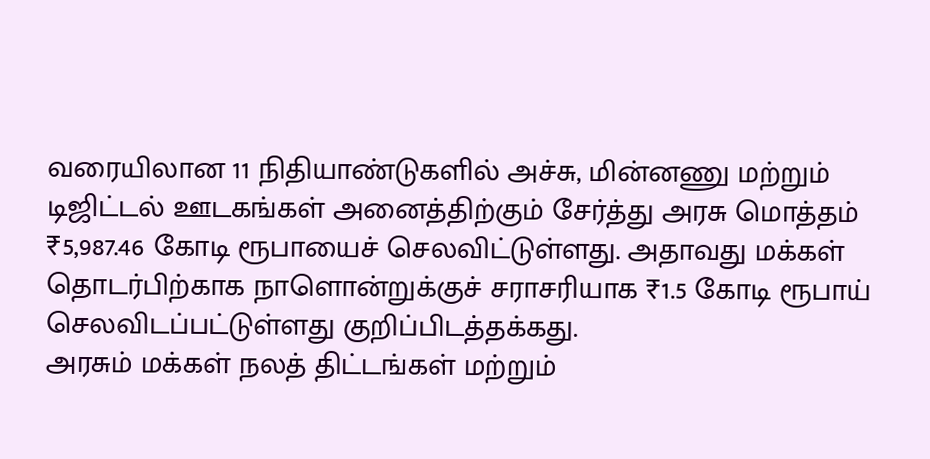வரையிலான 11 நிதியாண்டுகளில் அச்சு, மின்னணு மற்றும் டிஜிட்டல் ஊடகங்கள் அனைத்திற்கும் சேர்த்து அரசு மொத்தம் ₹5,987.46 கோடி ரூபாயைச் செலவிட்டுள்ளது. அதாவது மக்கள் தொடர்பிற்காக நாளொன்றுக்குச் சராசரியாக ₹1.5 கோடி ரூபாய் செலவிடப்பட்டுள்ளது குறிப்பிடத்தக்கது.
அரசும் மக்கள் நலத் திட்டங்கள் மற்றும்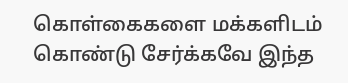கொள்கைகளை மக்களிடம் கொண்டு சேர்க்கவே இந்த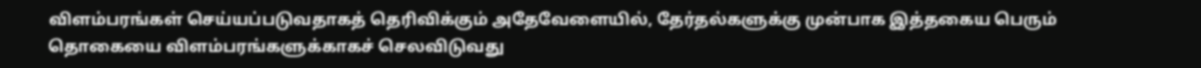விளம்பரங்கள் செய்யப்படுவதாகத் தெரிவிக்கும் அதேவேளையில், தேர்தல்களுக்கு முன்பாக இத்தகைய பெரும் தொகையை விளம்பரங்களுக்காகச் செலவிடுவது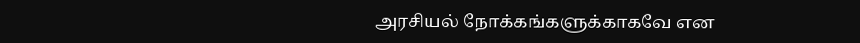அரசியல் நோக்கங்களுக்காகவே என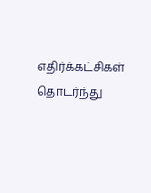எதிர்க்கட்சிகள் தொடர்ந்து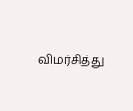விமர்சித்து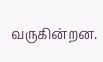வருகின்றன.